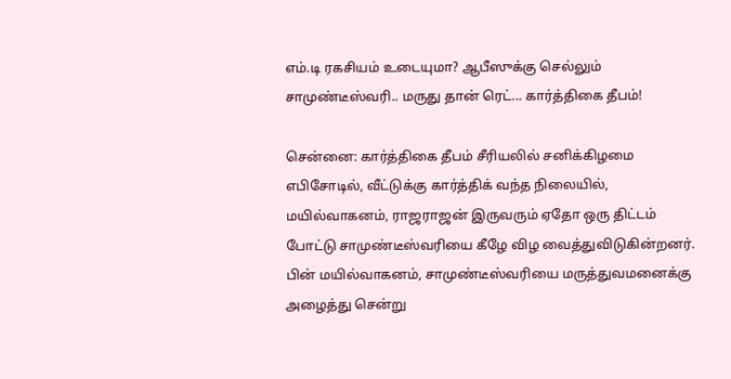எம்.டி ரகசியம் உடையுமா? ஆபீஸுக்கு செல்லும் சாமுண்டீஸ்வரி.. மருது தான் ரெட்... கார்த்திகை தீபம்!

சென்னை: கார்த்திகை தீபம் சீரியலில் சனிக்கிழமை எபிசோடில், வீட்டுக்கு கார்த்திக் வந்த நிலையில், மயில்வாகனம், ராஜராஜன் இருவரும் ஏதோ ஒரு திட்டம் போட்டு சாமுண்டீஸ்வரியை கீழே விழ வைத்துவிடுகின்றனர். பின் மயில்வாகனம், சாமுண்டீஸ்வரியை மருத்துவமனைக்கு அழைத்து சென்று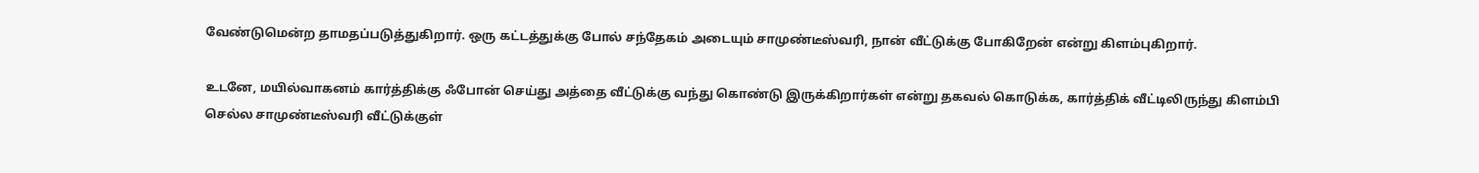வேண்டுமென்ற தாமதப்படுத்துகிறார். ஒரு கட்டத்துக்கு போல் சந்தேகம் அடையும் சாமுண்டீஸ்வரி, நான் வீட்டுக்கு போகிறேன் என்று கிளம்புகிறார்.

உடனே, மயில்வாகனம் கார்த்திக்கு ஃபோன் செய்து அத்தை வீட்டுக்கு வந்து கொண்டு இருக்கிறார்கள் என்று தகவல் கொடுக்க, கார்த்திக் வீட்டிலிருந்து கிளம்பி செல்ல சாமுண்டீஸ்வரி வீட்டுக்குள்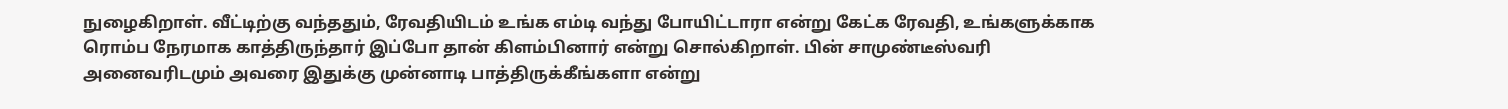நுழைகிறாள். வீட்டிற்கு வந்ததும், ரேவதியிடம் உங்க எம்டி வந்து போயிட்டாரா என்று கேட்க ரேவதி, உங்களுக்காக ரொம்ப நேரமாக காத்திருந்தார் இப்போ தான் கிளம்பினார் என்று சொல்கிறாள். பின் சாமுண்டீஸ்வரி அனைவரிடமும் அவரை இதுக்கு முன்னாடி பாத்திருக்கீங்களா என்று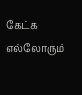கேட்க எல்லோரும்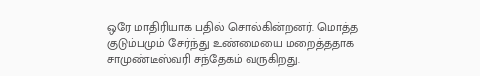ஒரே மாதிரியாக பதில் சொல்கின்றனர். மொத்த குடும்பமும் சேர்ந்து உண்மையை மறைத்ததாக சாமுண்டீஸ்வரி சந்தேகம் வருகிறது.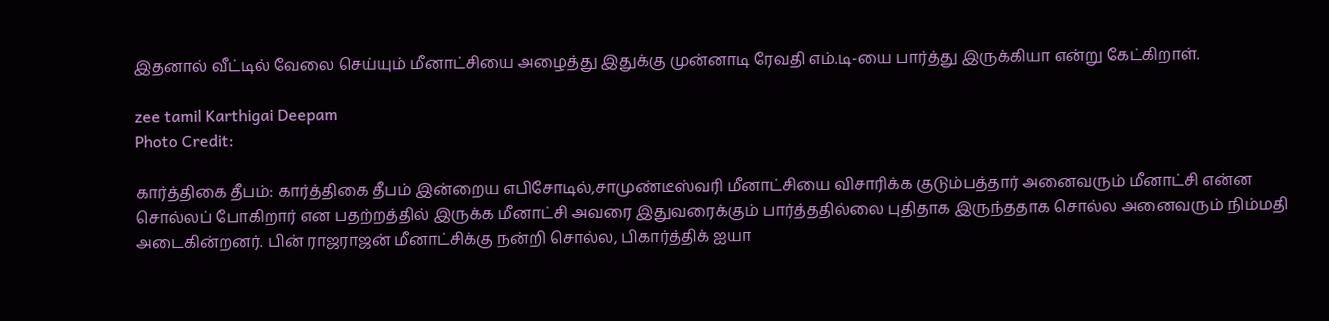இதனால் வீட்டில் வேலை செய்யும் மீனாட்சியை அழைத்து இதுக்கு முன்னாடி ரேவதி எம்.டி-யை பார்த்து இருக்கியா என்று கேட்கிறாள்.

zee tamil Karthigai Deepam
Photo Credit:

கார்த்திகை தீபம்: கார்த்திகை தீபம் இன்றைய எபிசோடில்,சாமுண்டீஸ்வரி மீனாட்சியை விசாரிக்க குடும்பத்தார் அனைவரும் மீனாட்சி என்ன சொல்லப் போகிறார் என பதற்றத்தில் இருக்க மீனாட்சி அவரை இதுவரைக்கும் பார்த்ததில்லை புதிதாக இருந்ததாக சொல்ல அனைவரும் நிம்மதி அடைகின்றனர். பின் ராஜராஜன் மீனாட்சிக்கு நன்றி சொல்ல, பிகார்த்திக் ஐயா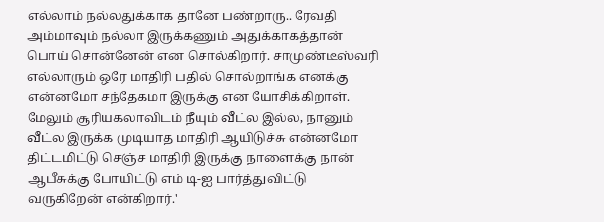எல்லாம் நல்லதுக்காக தானே பண்றாரு.. ரேவதி அம்மாவும் நல்லா இருக்கணும் அதுக்காகத்தான் பொய் சொன்னேன் என சொல்கிறார். சாமுண்டீஸ்வரி எல்லாரும் ஒரே மாதிரி பதில் சொல்றாங்க எனக்கு என்னமோ சந்தேகமா இருக்கு என யோசிக்கிறாள். மேலும் சூரியகலாவிடம் நீயும் வீட்ல இல்ல, நானும் வீட்ல இருக்க முடியாத மாதிரி ஆயிடுச்சு என்னமோ திட்டமிட்டு செஞ்ச மாதிரி இருக்கு நாளைக்கு நான் ஆபீசுக்கு போயிட்டு எம் டி-ஐ பார்த்துவிட்டு வருகிறேன் என்கிறார்.'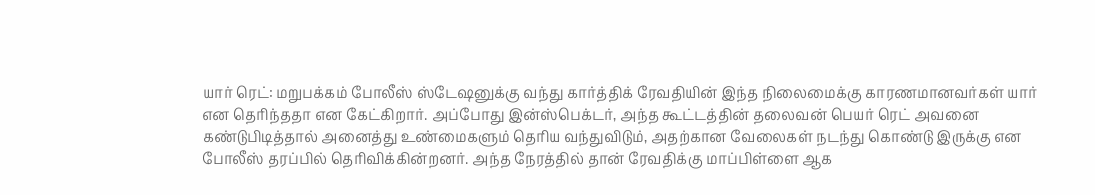யார் ரெட்: மறுபக்கம் போலீஸ் ஸ்டேஷனுக்கு வந்து கார்த்திக் ரேவதியின் இந்த நிலைமைக்கு காரணமானவர்கள் யார் என தெரிந்ததா என கேட்கிறார். அப்போது இன்ஸ்பெக்டர், அந்த கூட்டத்தின் தலைவன் பெயர் ரெட் அவனை கண்டுபிடித்தால் அனைத்து உண்மைகளும் தெரிய வந்துவிடும், அதற்கான வேலைகள் நடந்து கொண்டு இருக்கு என போலீஸ் தரப்பில் தெரிவிக்கின்றனர். அந்த நேரத்தில் தான் ரேவதிக்கு மாப்பிள்ளை ஆக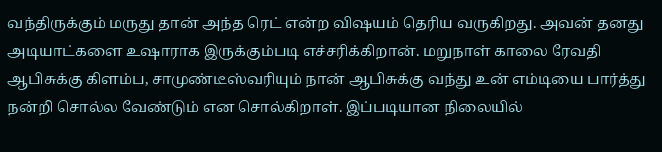வந்திருக்கும் மருது தான் அந்த ரெட் என்ற விஷயம் தெரிய வருகிறது. அவன் தனது அடியாட்களை உஷாராக இருக்கும்படி எச்சரிக்கிறான். மறுநாள் காலை ரேவதி ஆபிசுக்கு கிளம்ப, சாமுண்டீஸ்வரியும் நான் ஆபிசுக்கு வந்து உன் எம்டியை பார்த்து நன்றி சொல்ல வேண்டும் என சொல்கிறாள். இப்படியான நிலையில்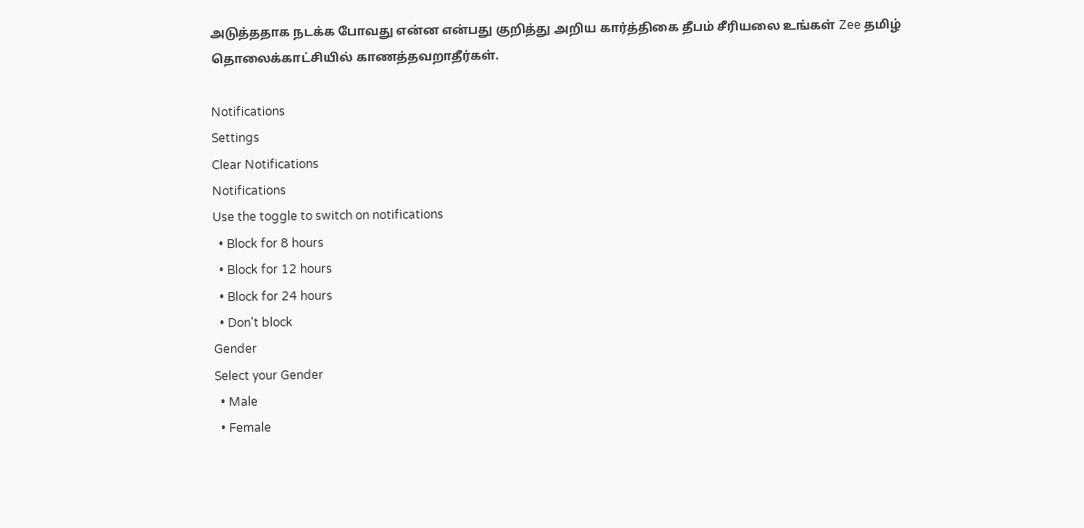அடுத்ததாக நடக்க போவது என்ன என்பது குறித்து அறிய கார்த்திகை தீபம் சீரியலை உங்கள் Zee தமிழ் தொலைக்காட்சியில் காணத்தவறாதீர்கள்.

Notifications
Settings
Clear Notifications
Notifications
Use the toggle to switch on notifications
  • Block for 8 hours
  • Block for 12 hours
  • Block for 24 hours
  • Don't block
Gender
Select your Gender
  • Male
  • Female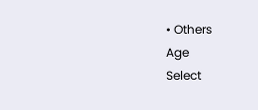• Others
Age
Select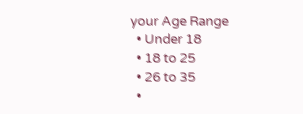your Age Range
  • Under 18
  • 18 to 25
  • 26 to 35
  •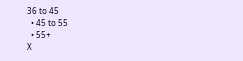36 to 45
  • 45 to 55
  • 55+
X